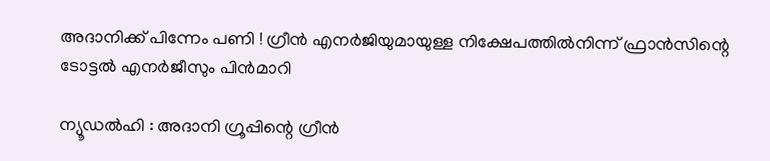അദാനിക്ക് പിന്നേം പണി ! ഗ്രീന്‍ എനര്‍ജിയുമായുള്ള നിക്ഷേപത്തില്‍നിന്ന് ഫ്രാന്‍സിന്റെ ടോട്ടല്‍ എനര്‍ജീസും പിന്‍മാറി

ന്യൂഡല്‍ഹി : അദാനി ഗ്രൂപ്പിന്റെ ഗ്രീന്‍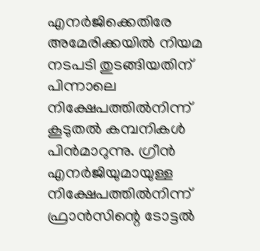എനര്‍ജിക്കെതിരേ അമേരിക്കയില്‍ നിയമ നടപടി തുടങ്ങിയതിന് പിന്നാലെ നിക്ഷേപത്തില്‍നിന്ന് കൂടുതല്‍ കമ്പനികള്‍ പിന്‍മാറുന്നു. ഗ്രീന്‍ എനര്‍ജിയുമായുള്ള നിക്ഷേപത്തില്‍നിന്ന് ഫ്രാന്‍സിന്റെ ടോട്ടല്‍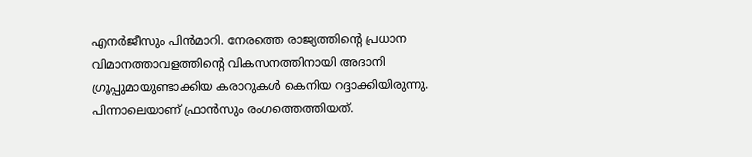എനര്‍ജീസും പിന്‍മാറി. നേരത്തെ രാജ്യത്തിന്റെ പ്രധാന വിമാനത്താവളത്തിന്റെ വികസനത്തിനായി അദാനി ഗ്രൂപ്പുമായുണ്ടാക്കിയ കരാറുകള്‍ കെനിയ റദ്ദാക്കിയിരുന്നു. പിന്നാലെയാണ് ഫ്രാന്‍സും രംഗത്തെത്തിയത്.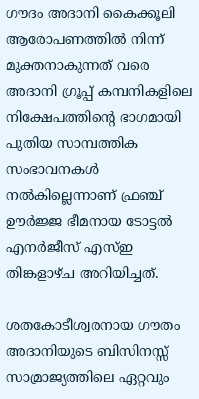ഗൗദം അദാനി കൈക്കൂലി ആരോപണത്തില്‍ നിന്ന് മുക്തനാകുന്നത് വരെ അദാനി ഗ്രൂപ്പ് കമ്പനികളിലെ നിക്ഷേപത്തിന്റെ ഭാഗമായി പുതിയ സാമ്പത്തിക സംഭാവനകള്‍ നല്‍കില്ലെന്നാണ് ഫ്രഞ്ച് ഊര്‍ജ്ജ ഭീമനായ ടോട്ടല്‍ എനര്‍ജീസ് എസ്ഇ തിങ്കളാഴ്ച അറിയിച്ചത്.

ശതകോടീശ്വരനായ ഗൗതം അദാനിയുടെ ബിസിനസ്സ് സാമ്രാജ്യത്തിലെ ഏറ്റവും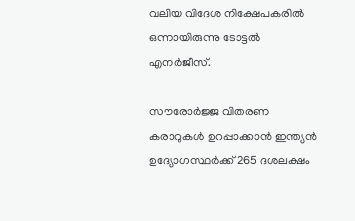വലിയ വിദേശ നിക്ഷേപകരില്‍ ഒന്നായിരുന്നു ടോട്ടല്‍ എനര്‍ജീസ്.

സൗരോര്‍ജ്ജ വിതരണ കരാറുകള്‍ ഉറപ്പാക്കാന്‍ ഇന്ത്യന്‍ ഉദ്യോഗസ്ഥര്‍ക്ക് 265 ദശലക്ഷം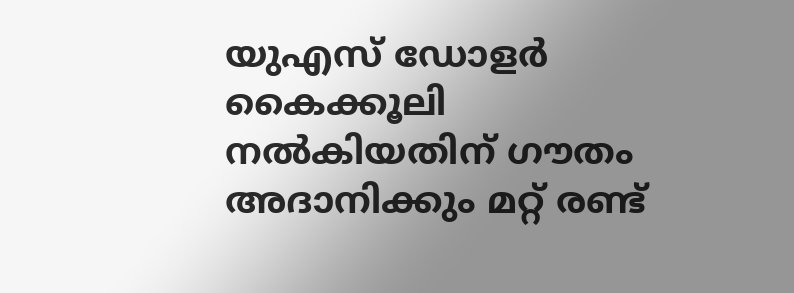യുഎസ് ഡോളര്‍ കൈക്കൂലി നല്‍കിയതിന് ഗൗതം അദാനിക്കും മറ്റ് രണ്ട്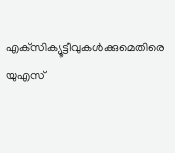എക്‌സിക്യൂട്ടീവുകള്‍ക്കുമെതിരെ യുഎസ്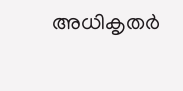അധികൃതര്‍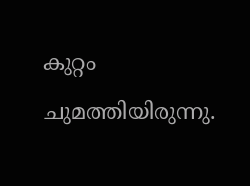കുറ്റം ചുമത്തിയിരുന്നു.